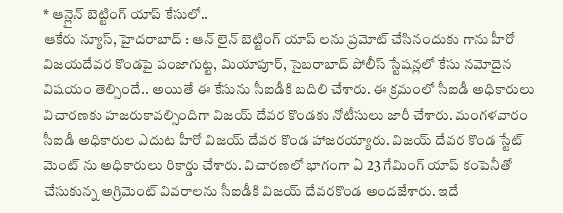* ఆన్లైన్ బెట్టింగ్ యాప్ కేసులో..
ఆకేరు న్యూస్, హైదరాబాద్ : ఆన్ లైన్ బెట్టింగ్ యాప్ లను ప్రమోట్ చేసినందుకు గాను హీరో విజయదేవర కొండపై పంజాగుట్ట, మియాపూర్, సైబరాబాద్ పోలీస్ స్టేషన్లలో కేసు నమోదైన విషయం తెల్సిందే.. అయితే ఈ కేసును సీఐడీకి బదిలి చేశారు. ఈ క్రమంలో సీఐడీ అధికారులు విచారణకు హజరుకావల్సిందిగా విజయ్ దేవర కొండకు నోటీసులు జారీ చేశారు. మంగళవారం సీఐడీ అధికారుల ఎదుట హీరో విజయ్ దేవర కొండ హాజరయ్యారు. విజయ్ దేవర కొండ స్టేట్ మెంట్ ను అధికారులు రికార్డు చేశారు. విచారణలో భాగంగా ఏ 23 గేమింగ్ యాప్ కంపెనీతో చేసుకున్న అగ్రిమెంట్ వివరాలను సీఐడీకి విజయ్ దేవరకొండ అందజేశారు. ఇదే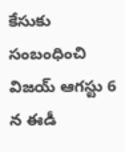కేసుకు సంబంధించి విజయ్ ఆగస్టు 6 న ఈడీ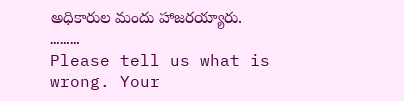అధికారుల మందు హాజరయ్యారు.
………
Please tell us what is wrong. Your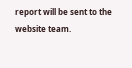report will be sent to the website team.